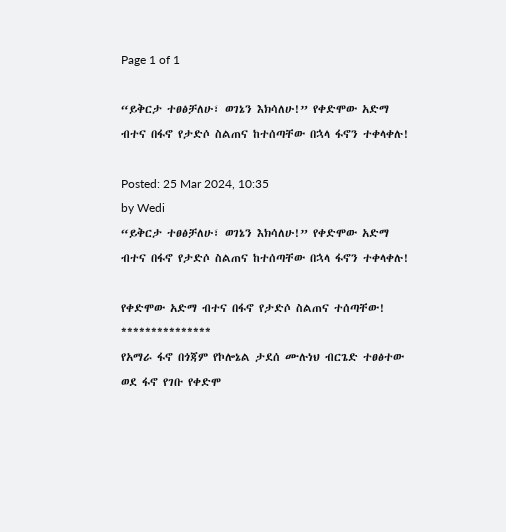Page 1 of 1

“ይቅርታ ተፀፅቻለሁ፣ ወገኔን እክሳለሁ!” የቀድሞው አድማ ብተና በፋኖ የታድሶ ስልጠና ከተሰጣቸው በኋላ ፋኖን ተቀላቀሉ!

Posted: 25 Mar 2024, 10:35
by Wedi
“ይቅርታ ተፀፅቻለሁ፣ ወገኔን እክሳለሁ!” የቀድሞው አድማ ብተና በፋኖ የታድሶ ስልጠና ከተሰጣቸው በኋላ ፋኖን ተቀላቀሉ!

የቀድሞው አድማ ብተና በፋኖ የታድሶ ስልጠና ተሰጣቸው!
***************
የአማራ ፋኖ በጎጃም የኮሎኔል ታደሰ ሙሉነህ ብርጌድ ተፀፅተው ወደ ፋኖ የገቡ የቀድሞ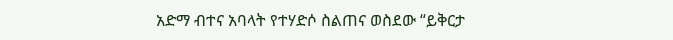አድማ ብተና አባላት የተሃድሶ ስልጠና ወስደው “ይቅርታ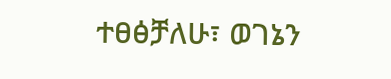ተፀፅቻለሁ፣ ወገኔን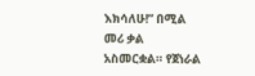እክሳለሁ!” በሚል መሪ ቃል አስመርቋል። የጀነራል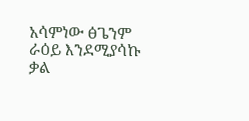አሳምነው ፅጌንም ራዕይ እንደሚያሳኩ ቃል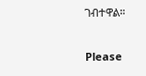ገብተዋል።

Please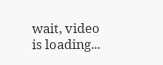wait, video is loading...